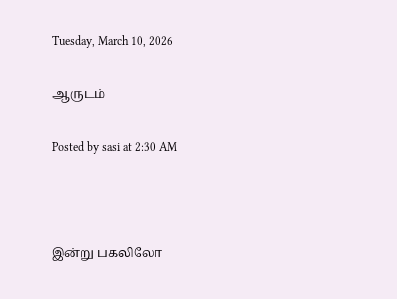Tuesday, March 10, 2026

ஆருடம்

Posted by sasi at 2:30 AM



இன்று பகலிலோ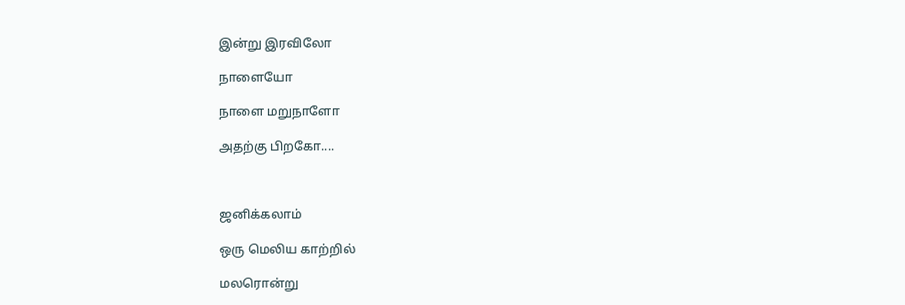இன்று இரவிலோ

நாளையோ

நாளை மறுநாளோ

அதற்கு பிறகோ....



ஜனிக்கலாம்

ஒரு மெலிய காற்றில்

மலரொன்று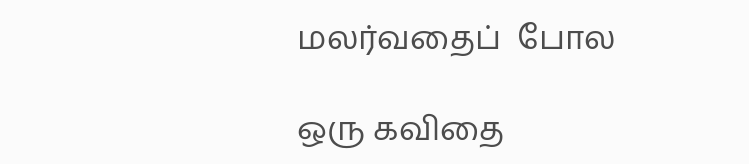மலர்வதைப்  போல

ஒரு கவிதை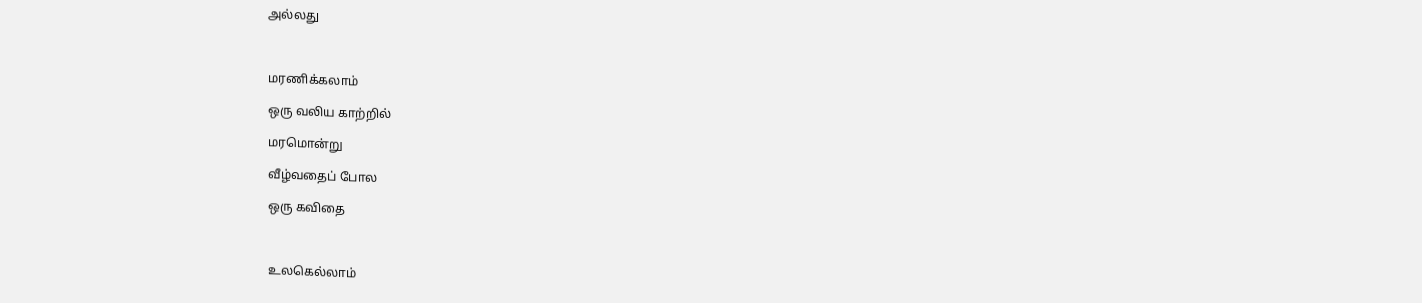அல்லது



மரணிக்கலாம்

ஒரு வலிய காற்றில்

மரமொன்று

வீழ்வதைப் போல

ஒரு கவிதை



உலகெல்லாம்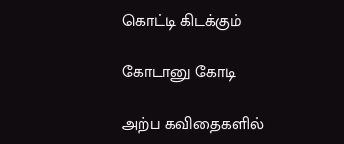கொட்டி கிடக்கும்

கோடானு கோடி

அற்ப கவிதைகளில்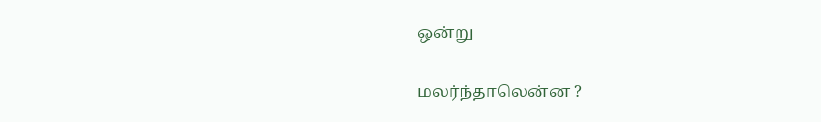ஒன்று

மலர்ந்தாலென்ன ?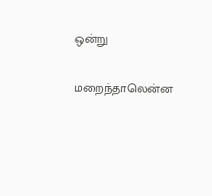ஒன்று

மறைந்தாலென்ன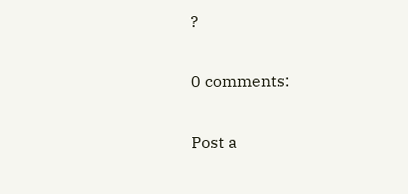?

0 comments:

Post a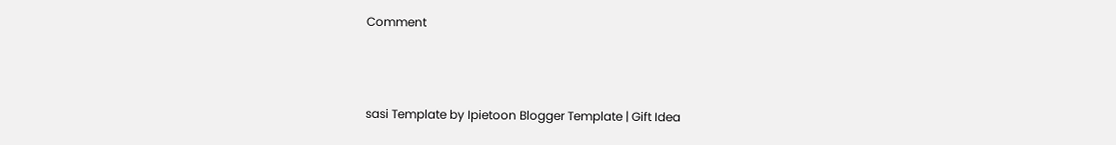Comment



sasi Template by Ipietoon Blogger Template | Gift Idea